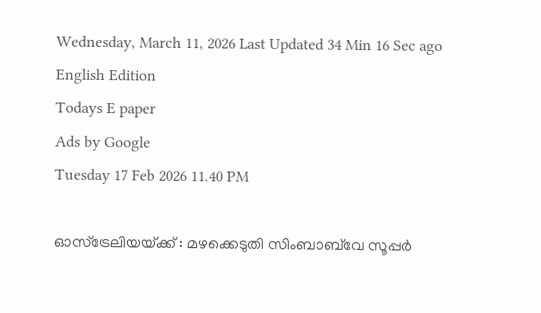Wednesday, March 11, 2026 Last Updated 34 Min 16 Sec ago English Edition
Todays E paper
Ads by Google
Tuesday 17 Feb 2026 11.40 PM

ഓസ്‌ട്രേലിയയ്‌ക്ക് : മഴക്കെടുതി സിംബാബ്‌വേ സൂപ്പര്‍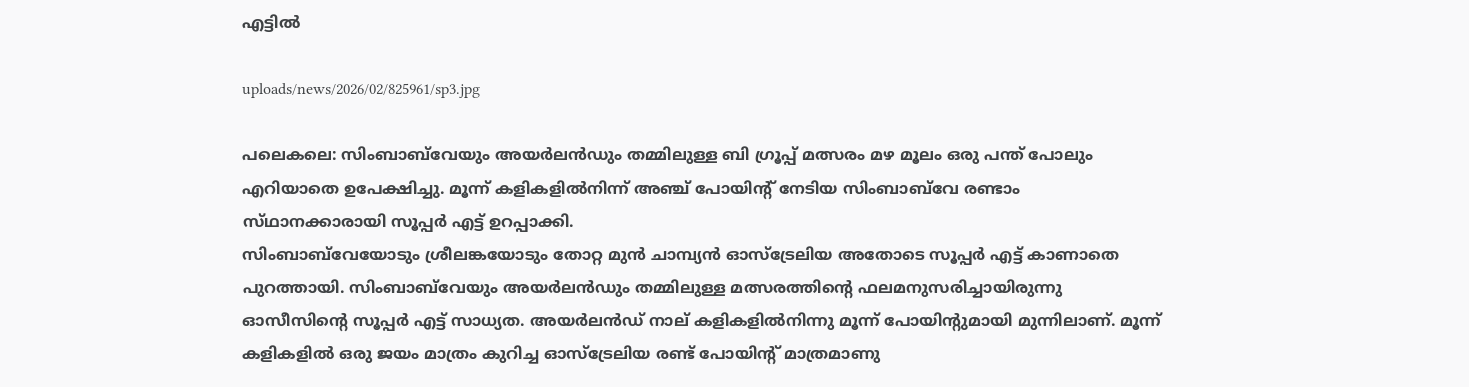എട്ടില്‍

uploads/news/2026/02/825961/sp3.jpg

പലെകലെ: സിംബാബ്‌വേയും അയര്‍ലന്‍ഡും തമ്മിലുള്ള ബി ഗ്രൂപ്പ്‌ മത്സരം മഴ മൂലം ഒരു പന്ത്‌ പോലും എറിയാതെ ഉപേക്ഷിച്ചു. മൂന്ന്‌ കളികളില്‍നിന്ന്‌ അഞ്ച്‌ പോയിന്റ്‌ നേടിയ സിംബാബ്‌വേ രണ്ടാം സ്‌ഥാനക്കാരായി സൂപ്പര്‍ എട്ട്‌ ഉറപ്പാക്കി.
സിംബാബ്‌വേയോടും ശ്രീലങ്കയോടും തോറ്റ മുന്‍ ചാമ്പ്യന്‍ ഓസ്‌ട്രേലിയ അതോടെ സൂപ്പര്‍ എട്ട്‌ കാണാതെ പുറത്തായി. സിംബാബ്‌വേയും അയര്‍ലന്‍ഡും തമ്മിലുള്ള മത്സരത്തിന്റെ ഫലമനുസരിച്ചായിരുന്നു ഓസീസിന്റെ സൂപ്പര്‍ എട്ട്‌ സാധ്യത. അയര്‍ലന്‍ഡ്‌ നാല്‌ കളികളില്‍നിന്നു മൂന്ന്‌ പോയിന്റുമായി മുന്നിലാണ്‌. മൂന്ന്‌ കളികളില്‍ ഒരു ജയം മാത്രം കുറിച്ച ഓസ്‌ട്രേലിയ രണ്ട്‌ പോയിന്റ്‌ മാത്രമാണു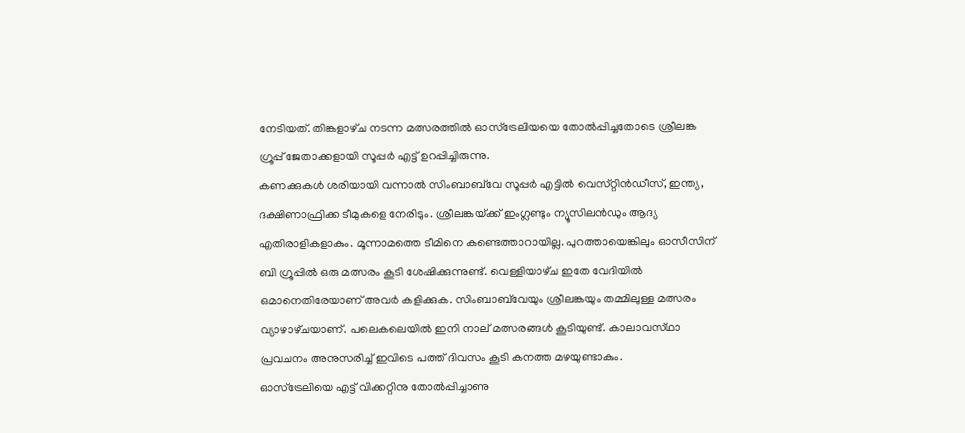നേടിയത്‌. തിങ്കളാഴ്‌ച നടന്ന മത്സരത്തില്‍ ഓസ്‌ട്രേലിയയെ തോല്‍പ്പിച്ചതോടെ ശ്രീലങ്ക ഗ്രൂപ്പ്‌ ജേതാക്കളായി സൂപ്പര്‍ എട്ട്‌ ഉറപ്പിച്ചിരുന്നു.
കണക്കുകള്‍ ശരിയായി വന്നാല്‍ സിംബാബ്‌വേ സൂപ്പര്‍ എട്ടില്‍ വെസ്‌റ്റിന്‍ഡീസ്‌, ഇന്ത്യ, ദക്ഷിണാഫ്രിക്ക ടീമുകളെ നേരിടും. ശ്രീലങ്കയ്‌ക്ക് ഇംഗ്ലണ്ടും ന്യൂസിലന്‍ഡും ആദ്യ എതിരാളികളാകും. മൂന്നാമത്തെ ടീമിനെ കണ്ടെത്താറായില്ല. പുറത്തായെങ്കിലും ഓസീസിന്‌ ബി ഗ്രൂപ്പില്‍ ഒരു മത്സരം കൂടി ശേഷിക്കുന്നുണ്ട്‌. വെള്ളിയാഴ്‌ച ഇതേ വേദിയില്‍ ഒമാനെതിരേയാണ്‌ അവര്‍ കളിക്കുക. സിംബാബ്‌വേയും ശ്രീലങ്കയും തമ്മിലുള്ള മത്സരം വ്യാഴാഴ്‌ചയാണ്‌. പലെകലെയില്‍ ഇനി നാല്‌ മത്സരങ്ങള്‍ കൂടിയുണ്ട്‌. കാലാവസ്‌ഥാ പ്രവചനം അനുസരിച്ച്‌ ഇവിടെ പത്ത്‌ ദിവസം കൂടി കനത്ത മഴയുണ്ടാകും.
ഓസ്‌ട്രേലിയെ എട്ട്‌ വിക്കറ്റിനു തോല്‍പ്പിച്ചാണു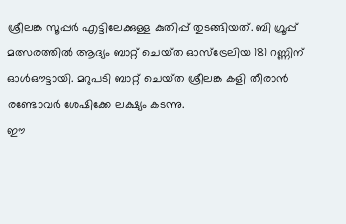ശ്രീലങ്ക സൂപ്പര്‍ എട്ടിലേക്കുള്ള കുതിപ്പ്‌ തുടങ്ങിയത്‌. ബി ഗ്രൂപ്പ്‌ മത്സരത്തില്‍ ആദ്യം ബാറ്റ്‌ ചെയ്‌ത ഓസ്‌ട്രേലിയ 181 റണ്ണിന്‌ ഓള്‍ഔട്ടായി. മറുപടി ബാറ്റ്‌ ചെയ്‌ത ശ്രീലങ്ക കളി തീരാന്‍ രണ്ടോവര്‍ ശേഷിക്കേ ലക്ഷ്യം കടന്നു.
ഈ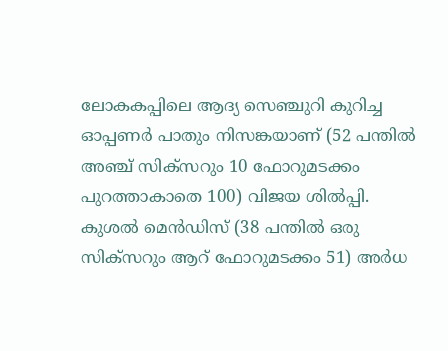ലോകകപ്പിലെ ആദ്യ സെഞ്ചുറി കുറിച്ച ഓപ്പണര്‍ പാതും നിസങ്കയാണ്‌ (52 പന്തില്‍ അഞ്ച്‌ സിക്‌സറും 10 ഫോറുമടക്കം പുറത്താകാതെ 100) വിജയ ശില്‍പ്പി. കുശല്‍ മെന്‍ഡിസ്‌ (38 പന്തില്‍ ഒരു സിക്‌സറും ആറ്‌ ഫോറുമടക്കം 51) അര്‍ധ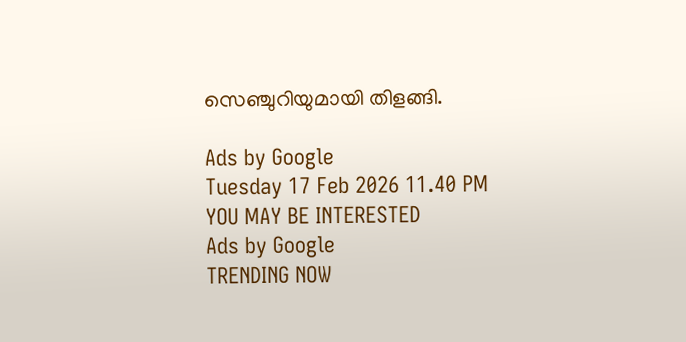സെഞ്ചുറിയുമായി തിളങ്ങി.

Ads by Google
Tuesday 17 Feb 2026 11.40 PM
YOU MAY BE INTERESTED
Ads by Google
TRENDING NOW